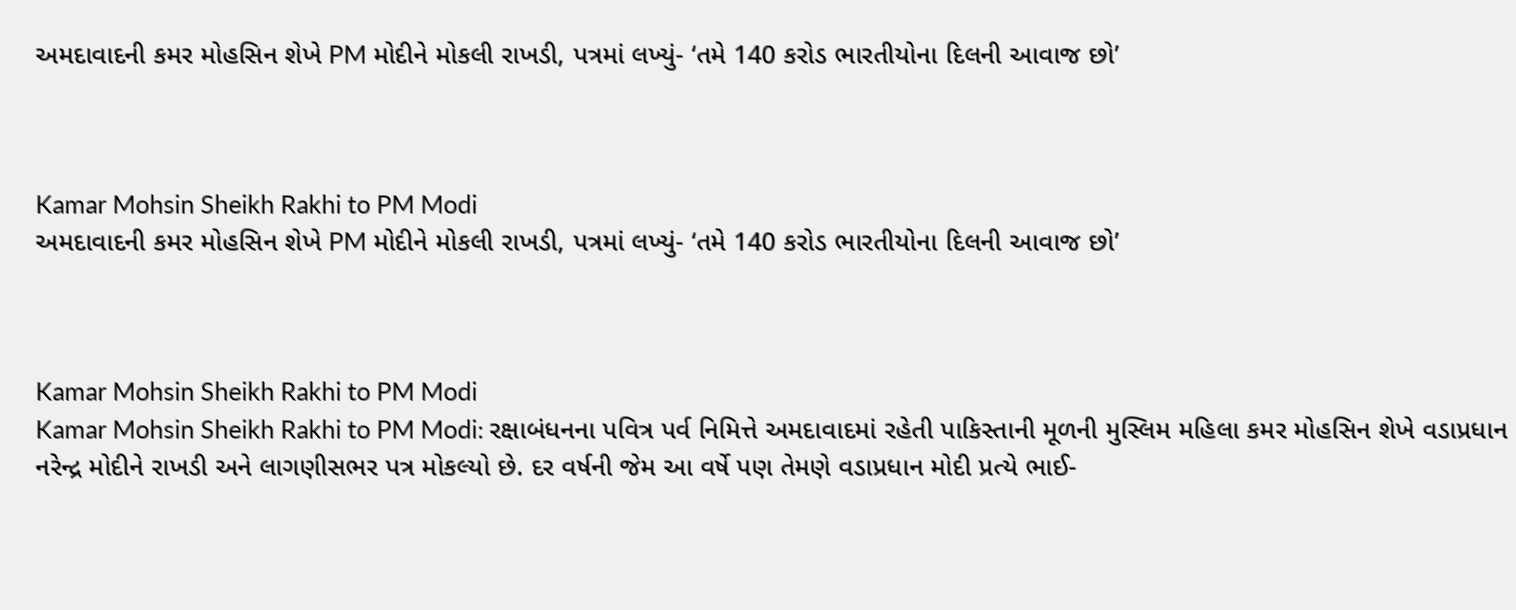અમદાવાદની કમર મોહસિન શેખે PM મોદીને મોકલી રાખડી, પત્રમાં લખ્યું- ‘તમે 140 કરોડ ભારતીયોના દિલની આવાજ છો’



Kamar Mohsin Sheikh Rakhi to PM Modi
અમદાવાદની કમર મોહસિન શેખે PM મોદીને મોકલી રાખડી, પત્રમાં લખ્યું- ‘તમે 140 કરોડ ભારતીયોના દિલની આવાજ છો’



Kamar Mohsin Sheikh Rakhi to PM Modi
Kamar Mohsin Sheikh Rakhi to PM Modi: રક્ષાબંધનના પવિત્ર પર્વ નિમિત્તે અમદાવાદમાં રહેતી પાકિસ્તાની મૂળની મુસ્લિમ મહિલા કમર મોહસિન શેખે વડાપ્રધાન નરેન્દ્ર મોદીને રાખડી અને લાગણીસભર પત્ર મોકલ્યો છે. દર વર્ષની જેમ આ વર્ષે પણ તેમણે વડાપ્રધાન મોદી પ્રત્યે ભાઈ-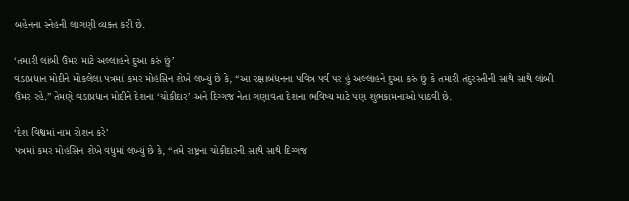બહેનના સ્નેહની લાગણી વ્યક્ત કરી છે.

‘તમારી લાંબી ઉંમર માટે અલ્લાહને દુઆ કરું છું’
વડાપ્રધાન મોદીને મોકલેલા પત્રમાં કમર મોહસિન શેખે લખ્યું છે કે, “આ રક્ષાબંધનના પવિત્ર પર્વ પર હું અલ્લાહને દુઆ કરું છું કે તમારી તંદુરસ્તીની સાથે સાથે લાંબી ઉંમર રહે.” તેમણે વડાપ્રધાન મોદીને દેશના ‘ચોકીદાર’ અને દિગ્ગજ નેતા ગણાવતા દેશના ભવિષ્ય માટે પણ શુભકામનાઓ પાઠવી છે.

‘દેશ વિશ્વમાં નામ રોશન કરે’
પત્રમાં કમર મોહસિન શેખે વધુમાં લખ્યું છે કે, “તમે રાષ્ટ્રના ચોકીદારની સાથે સાથે દિગ્ગજ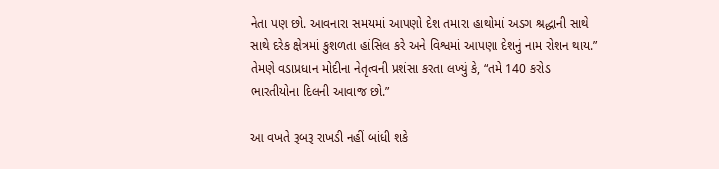નેતા પણ છો. આવનારા સમયમાં આપણો દેશ તમારા હાથોમાં અડગ શ્રદ્ધાની સાથે સાથે દરેક ક્ષેત્રમાં કુશળતા હાંસિલ કરે અને વિશ્વમાં આપણા દેશનું નામ રોશન થાય.” તેમણે વડાપ્રધાન મોદીના નેતૃત્વની પ્રશંસા કરતા લખ્યું કે, “તમે 140 કરોડ ભારતીયોના દિલની આવાજ છો.”

આ વખતે રૂબરૂ રાખડી નહીં બાંધી શકે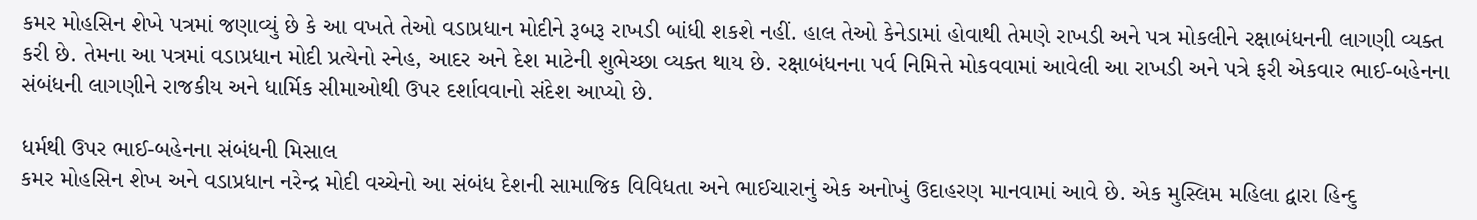કમર મોહસિન શેખે પત્રમાં જણાવ્યું છે કે આ વખતે તેઓ વડાપ્રધાન મોદીને રૂબરૂ રાખડી બાંધી શકશે નહીં. હાલ તેઓ કેનેડામાં હોવાથી તેમણે રાખડી અને પત્ર મોકલીને રક્ષાબંધનની લાગણી વ્યક્ત કરી છે. તેમના આ પત્રમાં વડાપ્રધાન મોદી પ્રત્યેનો સ્નેહ, આદર અને દેશ માટેની શુભેચ્છા વ્યક્ત થાય છે. રક્ષાબંધનના પર્વ નિમિત્તે મોકવવામાં આવેલી આ રાખડી અને પત્રે ફરી એકવાર ભાઈ-બહેનના સંબંધની લાગણીને રાજકીય અને ધાર્મિક સીમાઓથી ઉપર દર્શાવવાનો સંદેશ આપ્યો છે.

ધર્મથી ઉપર ભાઈ-બહેનના સંબંધની મિસાલ
કમર મોહસિન શેખ અને વડાપ્રધાન નરેન્દ્ર મોદી વચ્ચેનો આ સંબંધ દેશની સામાજિક વિવિધતા અને ભાઈચારાનું એક અનોખું ઉદાહરણ માનવામાં આવે છે. એક મુસ્લિમ મહિલા દ્વારા હિન્દુ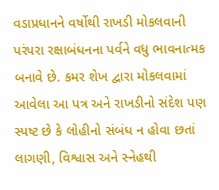વડાપ્રધાનને વર્ષોથી રાખડી મોકલવાની પરંપરા રક્ષાબંધનના પર્વને વધુ ભાવનાત્મક બનાવે છે. કમર શેખ દ્વારા મોકલવામાં આવેલા આ પત્ર અને રાખડીનો સંદેશ પણ સ્પષ્ટ છે કે લોહીનો સંબંધ ન હોવા છતાં લાગણી, વિશ્વાસ અને સ્નેહથી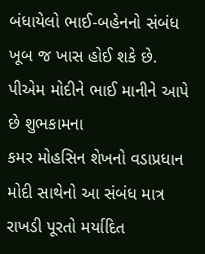બંધાયેલો ભાઈ-બહેનનો સંબંધ ખૂબ જ ખાસ હોઈ શકે છે.
પીએમ મોદીને ભાઈ માનીને આપે છે શુભકામના
કમર મોહસિન શેખનો વડાપ્રધાન મોદી સાથેનો આ સંબંધ માત્ર રાખડી પૂરતો મર્યાદિત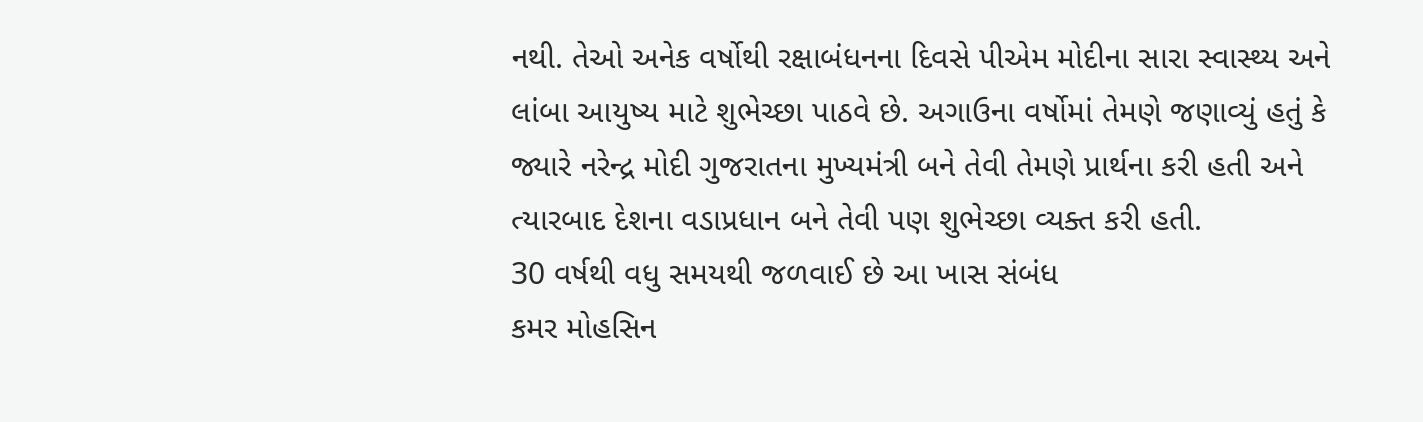નથી. તેઓ અનેક વર્ષોથી રક્ષાબંધનના દિવસે પીએમ મોદીના સારા સ્વાસ્થ્ય અને લાંબા આયુષ્ય માટે શુભેચ્છા પાઠવે છે. અગાઉના વર્ષોમાં તેમણે જણાવ્યું હતું કે જ્યારે નરેન્દ્ર મોદી ગુજરાતના મુખ્યમંત્રી બને તેવી તેમણે પ્રાર્થના કરી હતી અને ત્યારબાદ દેશના વડાપ્રધાન બને તેવી પણ શુભેચ્છા વ્યક્ત કરી હતી.
30 વર્ષથી વધુ સમયથી જળવાઈ છે આ ખાસ સંબંધ
કમર મોહસિન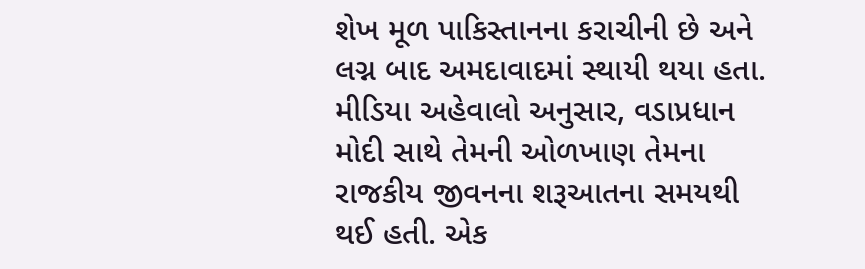શેખ મૂળ પાકિસ્તાનના કરાચીની છે અને લગ્ન બાદ અમદાવાદમાં સ્થાયી થયા હતા. મીડિયા અહેવાલો અનુસાર, વડાપ્રધાન મોદી સાથે તેમની ઓળખાણ તેમના રાજકીય જીવનના શરૂઆતના સમયથી થઈ હતી. એક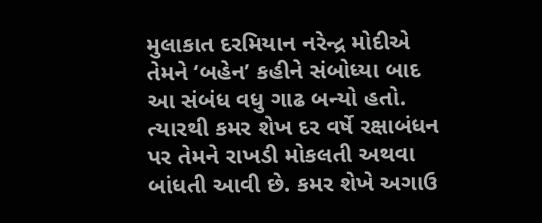મુલાકાત દરમિયાન નરેન્દ્ર મોદીએ તેમને ‘બહેન’ કહીને સંબોધ્યા બાદ આ સંબંધ વધુ ગાઢ બન્યો હતો. ત્યારથી કમર શેખ દર વર્ષે રક્ષાબંધન પર તેમને રાખડી મોકલતી અથવા બાંધતી આવી છે. કમર શેખે અગાઉ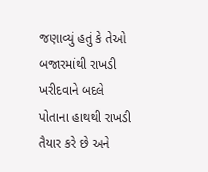જણાવ્યું હતું કે તેઓ બજારમાંથી રાખડી ખરીદવાને બદલે પોતાના હાથથી રાખડી તૈયાર કરે છે અને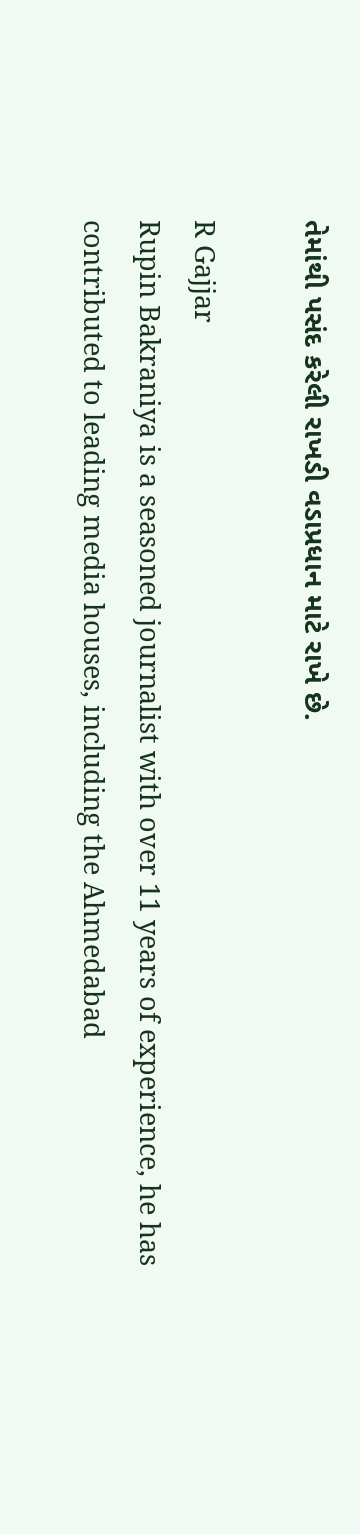તેમાંથી પસંદ કરેલી રાખડી વડાપ્રધાન માટે રાખે છે.

R Gajjar
Rupin Bakraniya is a seasoned journalist with over 11 years of experience, he has contributed to leading media houses, including the Ahmedabad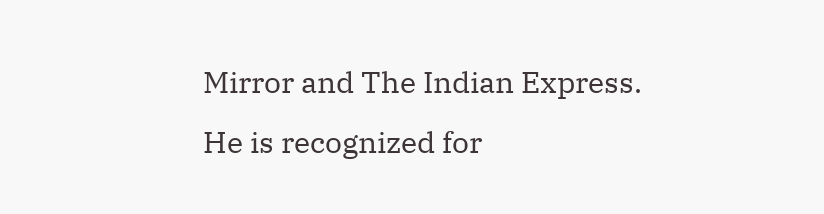Mirror and The Indian Express. He is recognized for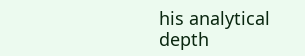his analytical depth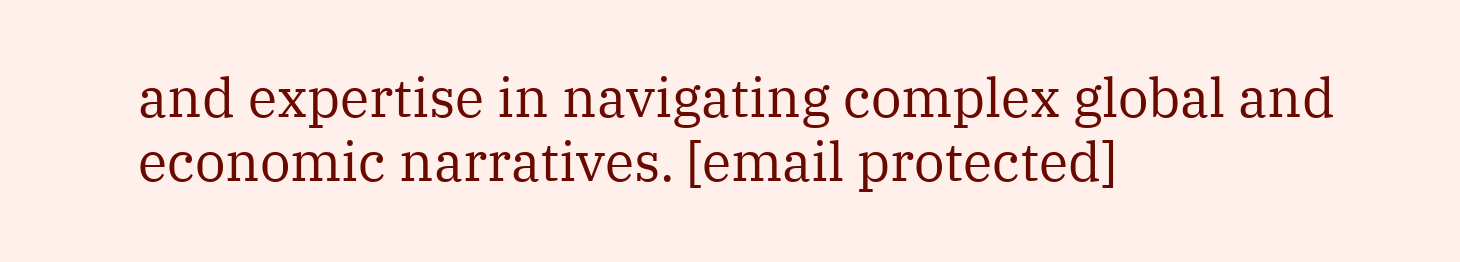and expertise in navigating complex global and economic narratives. [email protected]